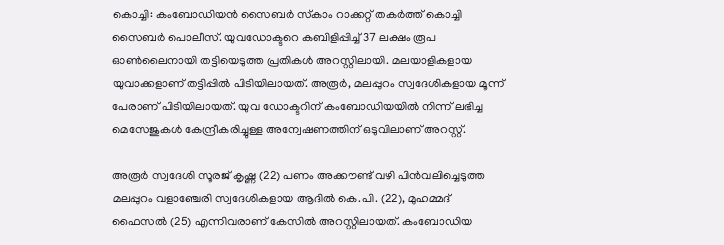കൊച്ചി: കംബോഡിയന്‍ സൈബര്‍ സ്‌കാം റാക്കറ്റ് തകര്‍ത്ത് കൊച്ചി സൈബര്‍ പൊലീസ്. യുവഡോക്ടറെ കബിളിപ്പിച്ച് 37 ലക്ഷം രൂപ ഓണ്‍ലൈനായി തട്ടിയെടുത്ത പ്രതികള്‍ അറസ്റ്റിലായി. മലയാളികളായ യുവാക്കളാണ് തട്ടിപ്പില്‍ പിടിയിലായത്. അരൂര്‍, മലപ്പുറം സ്വദേശികളായ മൂന്ന് പേരാണ് പിടിയിലായത്. യുവ ഡോക്ടറിന് കംബോഡിയയില്‍ നിന്ന് ലഭിച്ച മെസേജുകള്‍ കേന്ദ്രീകരിച്ചുള്ള അന്വേഷണത്തിന് ഒടുവിലാണ് അറസ്റ്റ്.

അരൂര്‍ സ്വദേശി സൂരജ് കൃഷ്ണ (22) പണം അക്കൗണ്ട് വഴി പിന്‍വലിച്ചെടുത്ത മലപ്പുറം വളാഞ്ചേരി സ്വദേശികളായ ആദില്‍ കെ.പി. (22), മുഹമ്മദ് ഫൈസല്‍ (25) എന്നിവരാണ് കേസില്‍ അറസ്റ്റിലായത്. കംബോഡിയ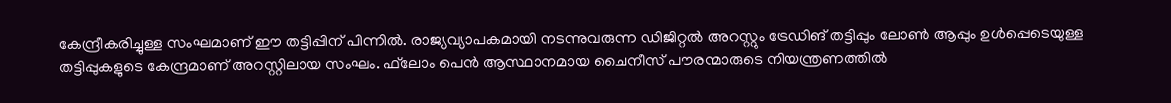കേന്ദ്രീകരിച്ചുള്ള സംഘമാണ് ഈ തട്ടിപ്പിന് പിന്നില്‍. രാജ്യവ്യാപകമായി നടന്നുവരുന്ന ഡിജിറ്റല്‍ അറസ്റ്റും ട്രേഡിങ് തട്ടിപ്പും ലോണ്‍ ആപ്പും ഉള്‍പ്പെടെയുള്ള തട്ടിപ്പുകളുടെ കേന്ദ്രമാണ് അറസ്റ്റിലായ സംഘം. ഫ്‌ലോം പെന്‍ ആസ്ഥാനമായ ചൈനീസ് പൗരന്മാരുടെ നിയന്ത്രണത്തില്‍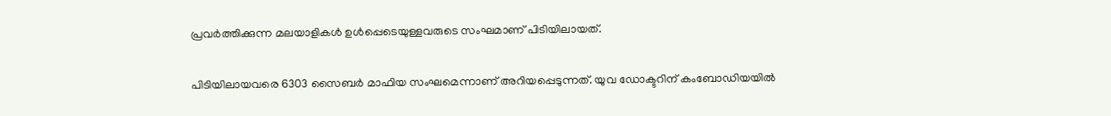പ്രവര്‍ത്തിക്കുന്ന മലയാളികള്‍ ഉള്‍പ്പെടെയുള്ളവരുടെ സംഘമാണ് പിടിയിലായത്.

പിടിയിലായവരെ 6303 സൈബര്‍ മാഫിയ സംഘമെന്നാണ് അറിയപ്പെടുന്നത്. യുവ ഡോക്ടറിന് കംബോഡിയയില്‍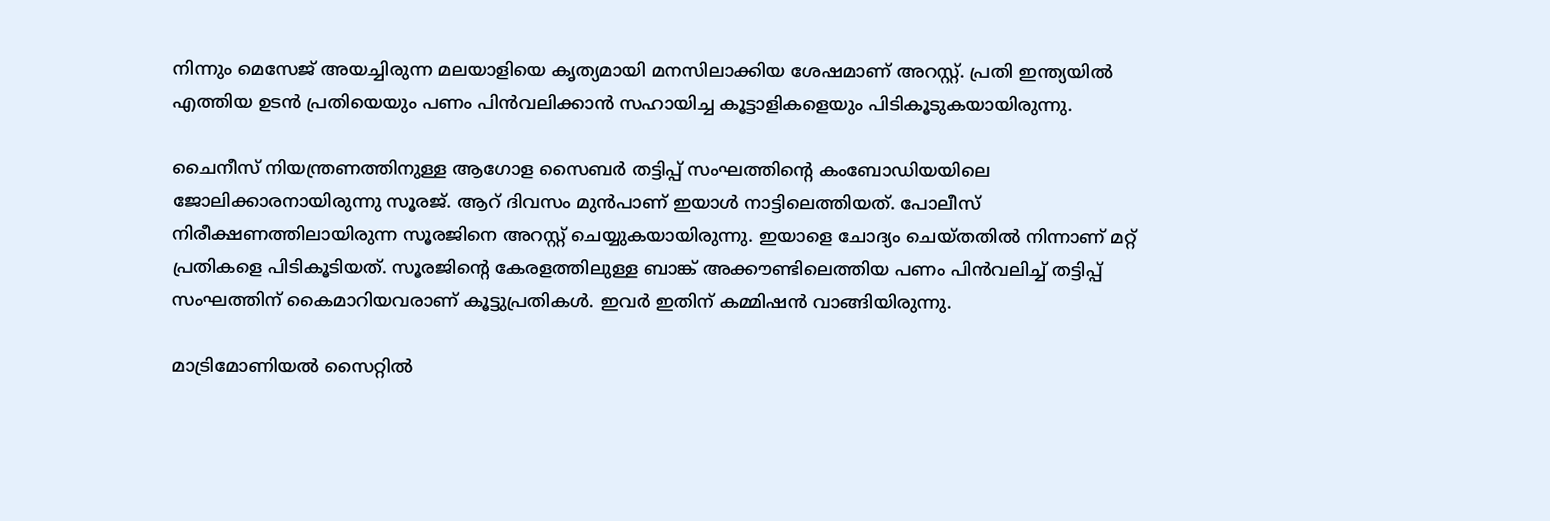നിന്നും മെസേജ് അയച്ചിരുന്ന മലയാളിയെ കൃത്യമായി മനസിലാക്കിയ ശേഷമാണ് അറസ്റ്റ്. പ്രതി ഇന്ത്യയില്‍ എത്തിയ ഉടന്‍ പ്രതിയെയും പണം പിന്‍വലിക്കാന്‍ സഹായിച്ച കൂട്ടാളികളെയും പിടികൂടുകയായിരുന്നു.

ചൈനീസ് നിയന്ത്രണത്തിനുള്ള ആഗോള സൈബര്‍ തട്ടിപ്പ് സംഘത്തിന്റെ കംബോഡിയയിലെ ജോലിക്കാരനായിരുന്നു സൂരജ്. ആറ് ദിവസം മുന്‍പാണ് ഇയാള്‍ നാട്ടിലെത്തിയത്. പോലീസ് നിരീക്ഷണത്തിലായിരുന്ന സൂരജിനെ അറസ്റ്റ് ചെയ്യുകയായിരുന്നു. ഇയാളെ ചോദ്യം ചെയ്തതില്‍ നിന്നാണ് മറ്റ് പ്രതികളെ പിടികൂടിയത്. സൂരജിന്റെ കേരളത്തിലുള്ള ബാങ്ക് അക്കൗണ്ടിലെത്തിയ പണം പിന്‍വലിച്ച് തട്ടിപ്പ് സംഘത്തിന് കൈമാറിയവരാണ് കൂട്ടുപ്രതികള്‍. ഇവര്‍ ഇതിന് കമ്മിഷന്‍ വാങ്ങിയിരുന്നു.

മാട്രിമോണിയല്‍ സൈറ്റില്‍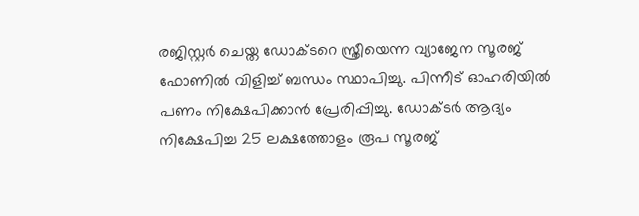രജിസ്റ്റര്‍ ചെയ്ത ഡോക്ടറെ സ്ത്രീയെന്ന വ്യാജേന സൂരജ് ഫോണില്‍ വിളിച്ച് ബന്ധം സ്ഥാപിച്ചു. പിന്നീട് ഓഹരിയില്‍ പണം നിക്ഷേപിക്കാന്‍ പ്രേരിപ്പിച്ചു. ഡോക്ടര്‍ ആദ്യം നിക്ഷേപിച്ച 25 ലക്ഷത്തോളം രൂപ സൂരജ്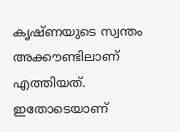കൃഷ്ണയുടെ സ്വന്തം അക്കൗണ്ടിലാണ് എത്തിയത്. ഇതോടെയാണ്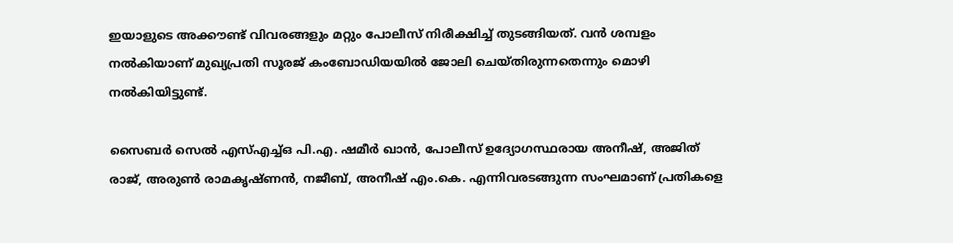ഇയാളുടെ അക്കൗണ്ട് വിവരങ്ങളും മറ്റും പോലീസ് നിരീക്ഷിച്ച് തുടങ്ങിയത്. വന്‍ ശമ്പളം നല്‍കിയാണ് മുഖ്യപ്രതി സൂരജ് കംബോഡിയയില്‍ ജോലി ചെയ്തിരുന്നതെന്നും മൊഴി നല്‍കിയിട്ടുണ്ട്.

സൈബര്‍ സെല്‍ എസ്എച്ച്ഒ പി.എ. ഷമീര്‍ ഖാന്‍, പോലീസ് ഉദ്യോഗസ്ഥരായ അനീഷ്, അജിത് രാജ്, അരുണ്‍ രാമകൃഷ്ണന്‍, നജീബ്, അനീഷ് എം.കെ. എന്നിവരടങ്ങുന്ന സംഘമാണ് പ്രതികളെ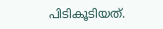പിടികൂടിയത്.